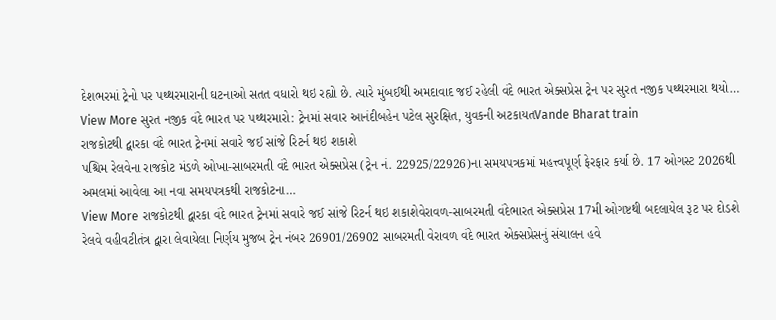દેશભરમાં ટ્રેનો પર પથ્થરમારાની ઘટનાઓ સતત વધારો થઇ રહ્યો છે. ત્યારે મુંબઈથી અમદાવાદ જઈ રહેલી વંદે ભારત એક્સપ્રેસ ટ્રેન પર સુરત નજીક પથ્થરમારા થયો…
View More સુરત નજીક વંદે ભારત પર પથ્થરમારો: ટ્રેનમાં સવાર આનંદીબહેન પટેલ સુરક્ષિત, યુવકની અટકાયતVande Bharat train
રાજકોટથી દ્વારકા વંદે ભારત ટ્રેનમાં સવારે જઈ સાંજે રિટર્ન થઇ શકાશે
પશ્ચિમ રેલવેના રાજકોટ મંડળે ઓખા-સાબરમતી વંદે ભારત એક્સપ્રેસ (ટ્રેન નં. 22925/22926)ના સમયપત્રકમાં મહત્ત્વપૂર્ણ ફેરફાર કર્યા છે. 17 ઓગસ્ટ 2026થી અમલમાં આવેલા આ નવા સમયપત્રકથી રાજકોટના…
View More રાજકોટથી દ્વારકા વંદે ભારત ટ્રેનમાં સવારે જઈ સાંજે રિટર્ન થઇ શકાશેવેરાવળ-સાબરમતી વંદેભારત એક્સપ્રેસ 17મી ઓગષ્ટથી બદલાયેલ રૂટ પર દોડશે
રેલવે વહીવટીતંત્ર દ્વારા લેવાયેલા નિર્ણય મુજબ ટ્રેન નંબર 26901/26902 સાબરમતી વેરાવળ વંદે ભારત એક્સપ્રેસનું સંચાલન હવે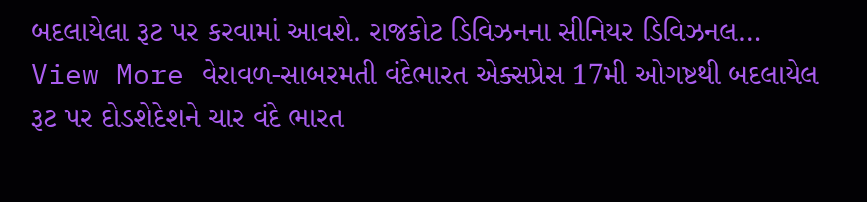બદલાયેલા રૂટ પર કરવામાં આવશે. રાજકોટ ડિવિઝનના સીનિયર ડિવિઝનલ…
View More વેરાવળ-સાબરમતી વંદેભારત એક્સપ્રેસ 17મી ઓગષ્ટથી બદલાયેલ રૂટ પર દોડશેદેશને ચાર વંદે ભારત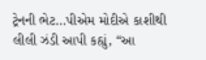ટ્રેનની ભેટ…પીએમ મોદીએ કાશીથી લીલી ઝંડી આપી કહ્યું, “આ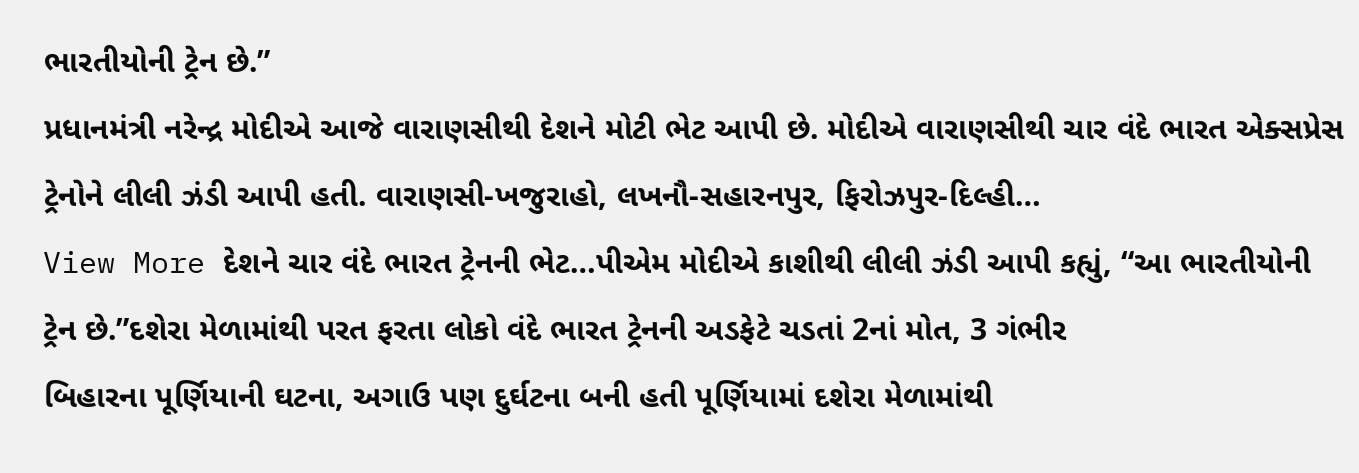ભારતીયોની ટ્રેન છે.”
પ્રધાનમંત્રી નરેન્દ્ર મોદીએ આજે વારાણસીથી દેશને મોટી ભેટ આપી છે. મોદીએ વારાણસીથી ચાર વંદે ભારત એક્સપ્રેસ ટ્રેનોને લીલી ઝંડી આપી હતી. વારાણસી-ખજુરાહો, લખનૌ-સહારનપુર, ફિરોઝપુર-દિલ્હી…
View More દેશને ચાર વંદે ભારત ટ્રેનની ભેટ…પીએમ મોદીએ કાશીથી લીલી ઝંડી આપી કહ્યું, “આ ભારતીયોની ટ્રેન છે.”દશેરા મેળામાંથી પરત ફરતા લોકો વંદે ભારત ટ્રેનની અડફેટે ચડતાં 2નાં મોત, 3 ગંભીર
બિહારના પૂર્ણિયાની ઘટના, અગાઉ પણ દુર્ઘટના બની હતી પૂર્ણિયામાં દશેરા મેળામાંથી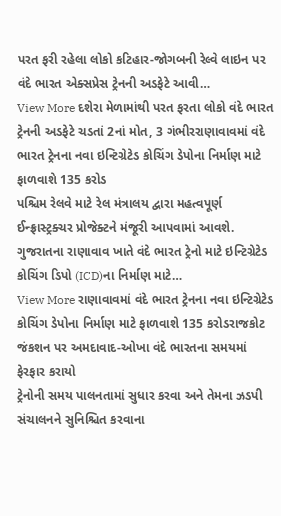પરત ફરી રહેલા લોકો કટિહાર-જોગબની રેલ્વે લાઇન પર વંદે ભારત એક્સપ્રેસ ટ્રેનની અડફેટે આવી…
View More દશેરા મેળામાંથી પરત ફરતા લોકો વંદે ભારત ટ્રેનની અડફેટે ચડતાં 2નાં મોત, 3 ગંભીરરાણાવાવમાં વંદે ભારત ટ્રેનના નવા ઇન્ટિગ્રેટેડ કોચિંગ ડેપોના નિર્માણ માટે ફાળવાશે 135 કરોડ
પશ્ચિમ રેલવે માટે રેલ મંત્રાલય દ્વારા મહત્વપૂર્ણ ઈન્ફ્રાસ્ટ્રક્ચર પ્રોજેક્ટને મંજૂરી આપવામાં આવશે. ગુજરાતના રાણાવાવ ખાતે વંદે ભારત ટ્રેનો માટે ઇન્ટિગ્રેટેડ કોચિંગ ડિપો (ICD)ના નિર્માણ માટે…
View More રાણાવાવમાં વંદે ભારત ટ્રેનના નવા ઇન્ટિગ્રેટેડ કોચિંગ ડેપોના નિર્માણ માટે ફાળવાશે 135 કરોડરાજકોટ જંકશન પર અમદાવાદ-ઓખા વંદે ભારતના સમયમાં ફેરફાર કરાયો
ટ્રેનોની સમય પાલનતામાં સુધાર કરવા અને તેમના ઝડપી સંચાલનને સુનિશ્ચિત કરવાના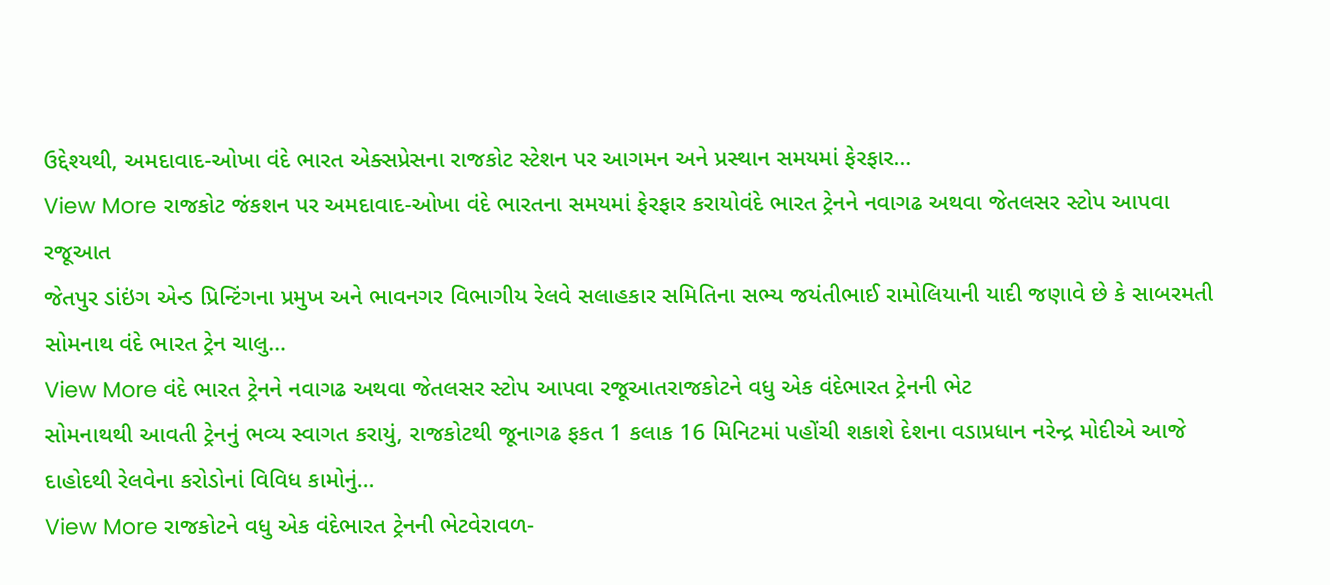ઉદ્દેશ્યથી, અમદાવાદ-ઓખા વંદે ભારત એક્સપ્રેસના રાજકોટ સ્ટેશન પર આગમન અને પ્રસ્થાન સમયમાં ફેરફાર…
View More રાજકોટ જંકશન પર અમદાવાદ-ઓખા વંદે ભારતના સમયમાં ફેરફાર કરાયોવંદે ભારત ટ્રેનને નવાગઢ અથવા જેતલસર સ્ટોપ આપવા રજૂઆત
જેતપુર ડાંઇંગ એન્ડ પ્રિન્ટિંગના પ્રમુખ અને ભાવનગર વિભાગીય રેલવે સલાહકાર સમિતિના સભ્ય જયંતીભાઈ રામોલિયાની યાદી જણાવે છે કે સાબરમતી સોમનાથ વંદે ભારત ટ્રેન ચાલુ…
View More વંદે ભારત ટ્રેનને નવાગઢ અથવા જેતલસર સ્ટોપ આપવા રજૂઆતરાજકોટને વધુ એક વંદેભારત ટ્રેનની ભેટ
સોમનાથથી આવતી ટ્રેનનું ભવ્ય સ્વાગત કરાયું, રાજકોટથી જૂનાગઢ ફકત 1 કલાક 16 મિનિટમાં પહોંચી શકાશે દેશના વડાપ્રધાન નરેન્દ્ર મોદીએ આજે દાહોદથી રેલવેના કરોડોનાં વિવિધ કામોનું…
View More રાજકોટને વધુ એક વંદેભારત ટ્રેનની ભેટવેરાવળ-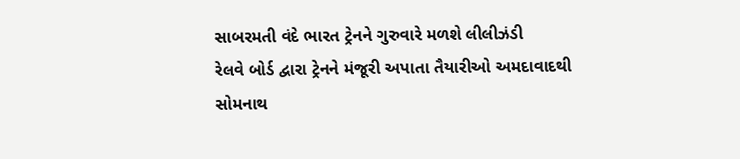સાબરમતી વંદે ભારત ટ્રેનને ગુરુવારે મળશે લીલીઝંડી
રેલવે બોર્ડ દ્વારા ટ્રેનને મંજૂરી અપાતા તૈયારીઓ અમદાવાદથી સોમનાથ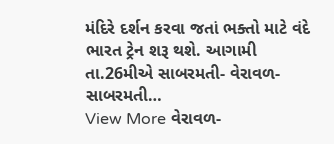મંદિરે દર્શન કરવા જતાં ભક્તો માટે વંદે ભારત ટ્રેન શરૂ થશે. આગામી તા.26મીએ સાબરમતી- વેરાવળ- સાબરમતી…
View More વેરાવળ-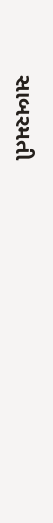સાબરમતી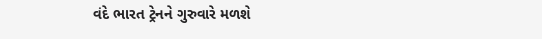વંદે ભારત ટ્રેનને ગુરુવારે મળશે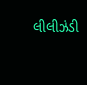લીલીઝંડી